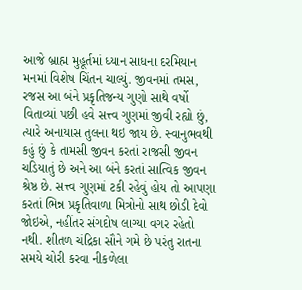આજે બ્રાહ્મ મુહૂર્તમાં ધ્યાન સાધના દરમિયાન મનમાં વિશેષ ચિંતન ચાલ્યું. જીવનમાં તમસ, રજસ આ બંને પ્રકૃતિજન્ય ગુણો સાથે વર્ષો વિતાવ્યાં પછી હવે સત્ત્વ ગુણમાં જીવી રહ્યો છું, ત્યારે અનાયાસ તુલના થઇ જાય છે. સ્વાનુભવથી કહું છું કે તામસી જીવન કરતાં રાજસી જીવન ચડિયાતું છે અને આ બંને કરતાં સાત્વિક જીવન શ્રેષ્ઠ છે. સત્ત્વ ગુણમાં ટકી રહેવું હોય તો આપણા કરતાં ભિન્ન પ્રકૃતિવાળા મિત્રોનો સાથ છોડી દેવો જોઇએ, નહીંતર સંગદોષ લાગ્યા વગર રહેતો નથી. શીતળ ચંદ્રિકા સૌને ગમે છે પરંતુ રાતના સમયે ચોરી કરવા નીકળેલા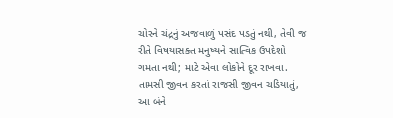ચોરને ચંદ્રનું અજવાળું પસંદ પડતું નથી, તેવી જ રીતે વિષયાસક્ત મનુષ્યને સાત્વિક ઉપદેશો ગમતા નથી; માટે એવા લોકોને દૂર રાખવા.
તામસી જીવન કરતાં રાજસી જીવન ચડિયાતું, આ બંને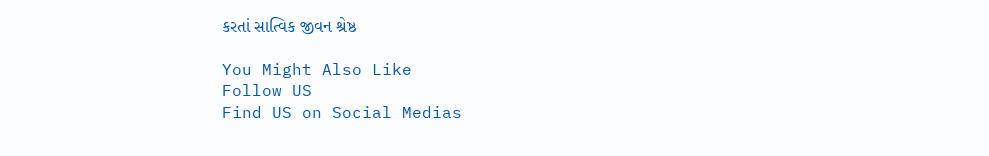કરતાં સાત્વિક જીવન શ્રેષ્ઠ

You Might Also Like
Follow US
Find US on Social Medias